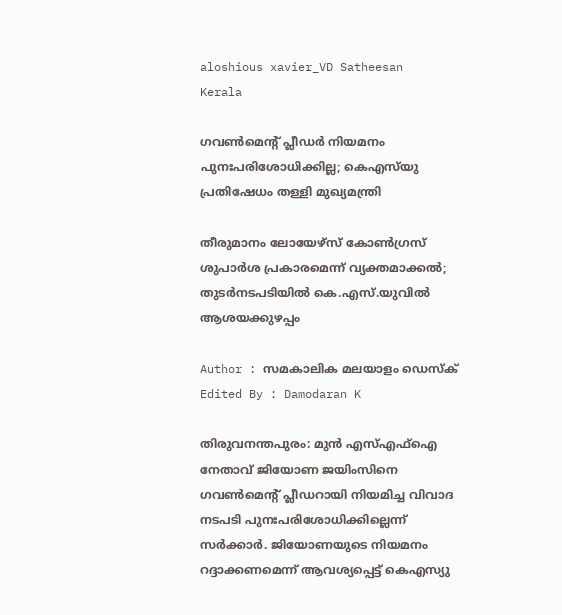aloshious xavier_VD Satheesan
Kerala

ഗവൺമെന്റ് പ്ലീഡർ നിയമനം പുനഃപരിശോധിക്കില്ല; കെഎസ്‌യു പ്രതിഷേധം തള്ളി മുഖ്യമന്ത്രി

തീരുമാനം ലോയേഴ്‌സ് കോൺഗ്രസ് ശുപാർശ പ്രകാരമെന്ന് വ്യക്തമാക്കൽ; തുടർനടപടിയിൽ കെ.എസ്.യുവിൽ ആശയക്കുഴപ്പം

Author : സമകാലിക മലയാളം ഡെസ്ക്
Edited By : Damodaran K

തിരുവനന്തപുരം: മുൻ എസ്എഫ്ഐ നേതാവ് ജിയോണ ജയിംസിനെ ഗവൺമെന്റ് പ്ലീഡറായി നിയമിച്ച വിവാദ നടപടി പുനഃപരിശോധിക്കില്ലെന്ന് സർക്കാർ. ജിയോണയുടെ നിയമനം റദ്ദാക്കണമെന്ന് ആവശ്യപ്പെട്ട് കെഎസ്യു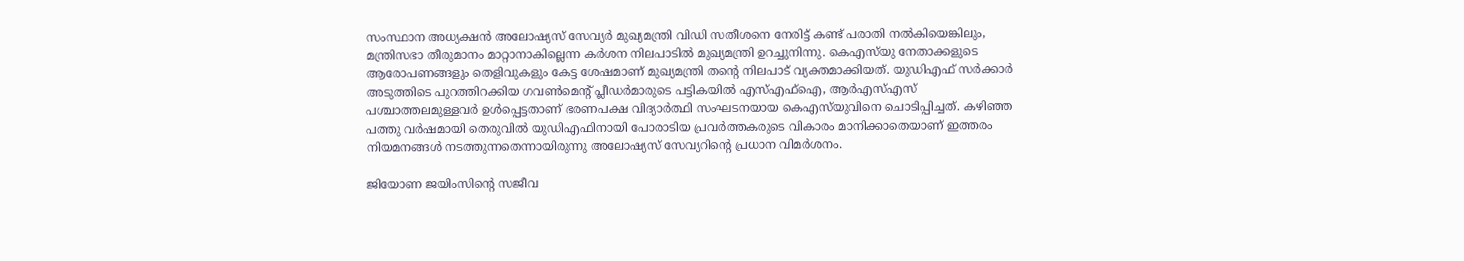സംസ്ഥാന അധ്യക്ഷൻ അലോഷ്യസ് സേവ്യർ മുഖ്യമന്ത്രി വിഡി സതീശനെ നേരിട്ട് കണ്ട് പരാതി നൽകിയെങ്കിലും, മന്ത്രിസഭാ തീരുമാനം മാറ്റാനാകില്ലെന്ന കർശന നിലപാടിൽ മുഖ്യമന്ത്രി ഉറച്ചുനിന്നു. കെഎസ്‌യു നേതാക്കളുടെ ആരോപണങ്ങളും തെളിവുകളും കേട്ട ശേഷമാണ് മുഖ്യമന്ത്രി തന്റെ നിലപാട് വ്യക്തമാക്കിയത്. യുഡിഎഫ് സർക്കാർ അടുത്തിടെ പുറത്തിറക്കിയ ഗവൺമെന്റ് പ്ലീഡർമാരുടെ പട്ടികയിൽ എസ്എഫ്ഐ, ആർഎസ്എസ് പശ്ചാത്തലമുള്ളവർ ഉൾപ്പെട്ടതാണ് ഭരണപക്ഷ വിദ്യാർത്ഥി സംഘടനയായ കെഎസ്‌യുവിനെ ചൊടിപ്പിച്ചത്. കഴിഞ്ഞ പത്തു വർഷമായി തെരുവിൽ യുഡിഎഫിനായി പോരാടിയ പ്രവർത്തകരുടെ വികാരം മാനിക്കാതെയാണ് ഇത്തരം നിയമനങ്ങൾ നടത്തുന്നതെന്നായിരുന്നു അലോഷ്യസ് സേവ്യറിന്റെ പ്രധാന വിമർശനം.

ജിയോണ ജയിംസിന്റെ സജീവ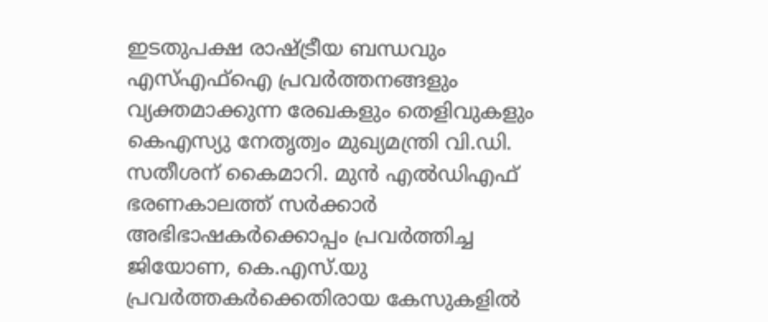ഇടതുപക്ഷ രാഷ്ട്രീയ ബന്ധവും എസ്എഫ്ഐ പ്രവർത്തനങ്ങളും വ്യക്തമാക്കുന്ന രേഖകളും തെളിവുകളും കെഎസ്യു നേതൃത്വം മുഖ്യമന്ത്രി വി.ഡി. സതീശന് കൈമാറി. മുൻ എൽഡിഎഫ് ഭരണകാലത്ത് സർക്കാർ അഭിഭാഷകർക്കൊപ്പം പ്രവർത്തിച്ച ജിയോണ, കെ.എസ്.യു പ്രവർത്തകർക്കെതിരായ കേസുകളിൽ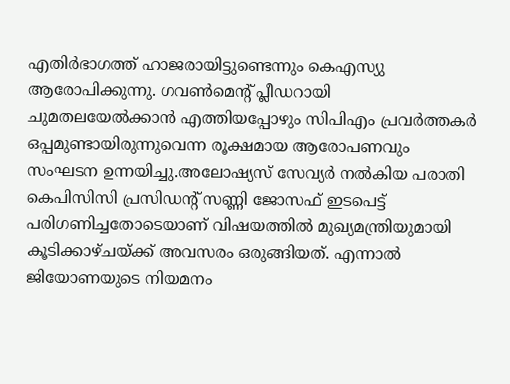എതിർഭാഗത്ത് ഹാജരായിട്ടുണ്ടെന്നും കെഎസ്യു ആരോപിക്കുന്നു. ഗവൺമെന്റ് പ്ലീഡറായി ചുമതലയേൽക്കാൻ എത്തിയപ്പോഴും സിപിഎം പ്രവർത്തകർ ഒപ്പമുണ്ടായിരുന്നുവെന്ന രൂക്ഷമായ ആരോപണവും സംഘടന ഉന്നയിച്ചു.അലോഷ്യസ് സേവ്യർ നൽകിയ പരാതി കെപിസിസി പ്രസിഡന്റ് സണ്ണി ജോസഫ് ഇടപെട്ട് പരിഗണിച്ചതോടെയാണ് വിഷയത്തിൽ മുഖ്യമന്ത്രിയുമായി കൂടിക്കാഴ്ചയ്ക്ക് അവസരം ഒരുങ്ങിയത്. എന്നാൽ ജിയോണയുടെ നിയമനം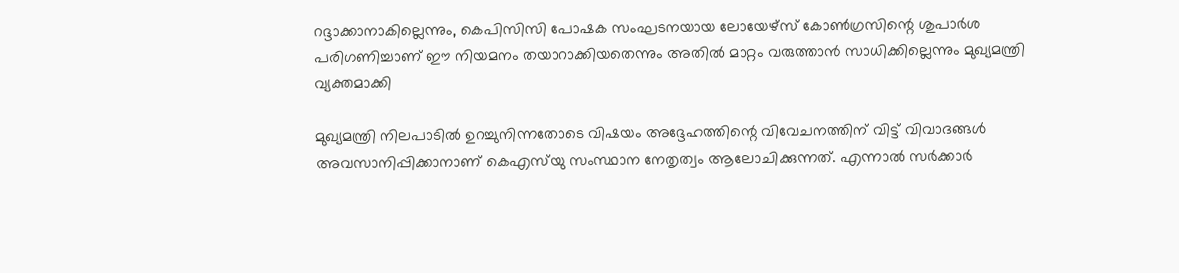റദ്ദാക്കാനാകില്ലെന്നും, കെപിസിസി പോഷക സംഘടനയായ ലോയേഴ്‌സ് കോൺഗ്രസിന്റെ ശുപാർശ പരിഗണിച്ചാണ് ഈ നിയമനം തയാറാക്കിയതെന്നും അതിൽ മാറ്റം വരുത്താൻ സാധിക്കില്ലെന്നും മുഖ്യമന്ത്രി വ്യക്തമാക്കി

മുഖ്യമന്ത്രി നിലപാടിൽ ഉറച്ചുനിന്നതോടെ വിഷയം അദ്ദേഹത്തിന്റെ വിവേചനത്തിന് വിട്ട് വിവാദങ്ങൾ അവസാനിപ്പിക്കാനാണ് കെഎസ്‍യു സംസ്ഥാന നേതൃത്വം ആലോചിക്കുന്നത്. എന്നാൽ സർക്കാർ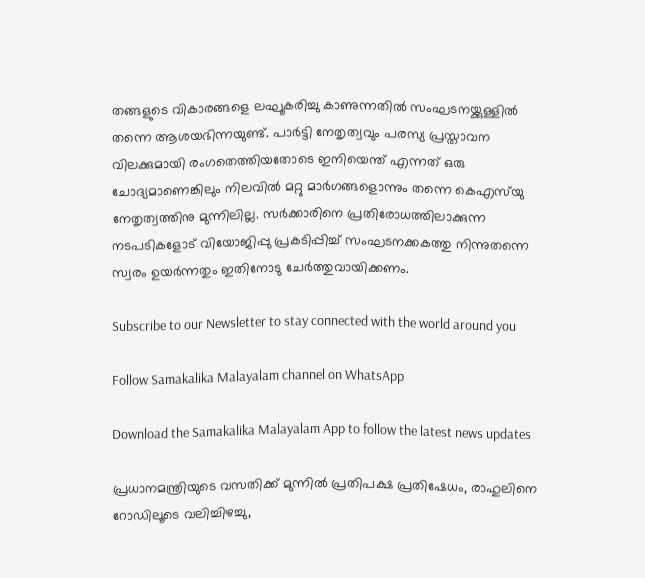തങ്ങളുടെ വികാരങ്ങളെ ലഘൂകരിച്ചു കാണുന്നതിൽ സംഘടനയ്ക്കുള്ളിൽ തന്നെ ആശയഭിന്നയുണ്ട്. പാർട്ടി നേതൃത്വവും പരസ്യ പ്രസ്താവന വിലക്കുമായി രംഗതെത്തിയതോടെ ഇനിയെന്ത് എന്നത് ഒരു ചോദ്യമാണെങ്കിലും നിലവിൽ മറ്റു മാർഗങ്ങളൊന്നും തന്നെ കെഎസ്‍യു നേതൃത്വത്തിനു മുന്നിലില്ല. സർക്കാരിനെ പ്രതിരോധത്തിലാക്കുന്ന നടപടികളോട് വിയോജിപ്പു പ്രകടിപ്പിച്ച് സംഘടനക്കകത്തു നിന്നുതന്നെ സ്വരം ഉയർന്നതും ഇതിനോടു ചേർത്തുവായിക്കണം.

Subscribe to our Newsletter to stay connected with the world around you

Follow Samakalika Malayalam channel on WhatsApp

Download the Samakalika Malayalam App to follow the latest news updates

പ്രധാനമന്ത്രിയുടെ വസതിക്ക് മുന്നിൽ പ്രതിപക്ഷ പ്രതിഷേധം, രാഹുലിനെ റോഡിലൂടെ വലിച്ചിഴച്ചു,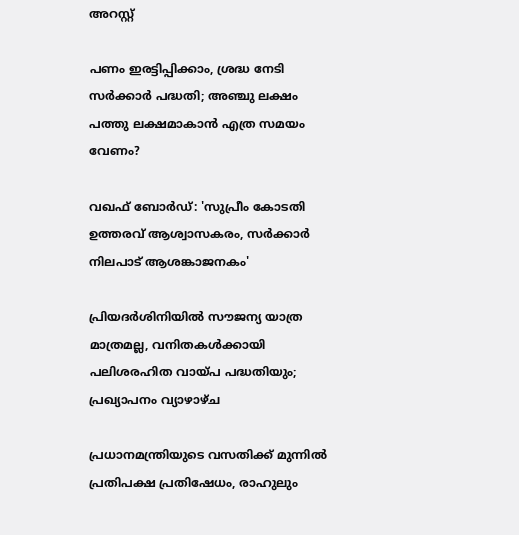അറസ്റ്റ്

പണം ഇരട്ടിപ്പിക്കാം, ശ്രദ്ധ നേടി സര്‍ക്കാര്‍ പദ്ധതി; അഞ്ചു ലക്ഷം പത്തു ലക്ഷമാകാന്‍ എത്ര സമയം വേണം?

വഖഫ് ബോര്‍ഡ്: 'സുപ്രീം കോടതി ഉത്തരവ് ആശ്വാസകരം, സര്‍ക്കാര്‍ നിലപാട് ആശങ്കാജനകം'

പ്രിയദര്‍ശിനിയില്‍ സൗജന്യ യാത്ര മാത്രമല്ല, വനിതകള്‍ക്കായി പലിശരഹിത വായ്പ പദ്ധതിയും; പ്രഖ്യാപനം വ്യാഴാഴ്ച

പ്രധാനമന്ത്രിയുടെ വസതിക്ക് മുന്നില്‍ പ്രതിപക്ഷ പ്രതിഷേധം, രാഹുലും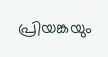പ്രിയങ്കയും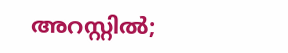അറസ്റ്റില്‍;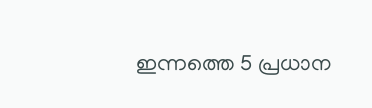ഇന്നത്തെ 5 പ്രധാന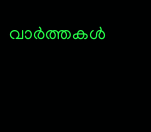വാര്‍ത്തകള്‍